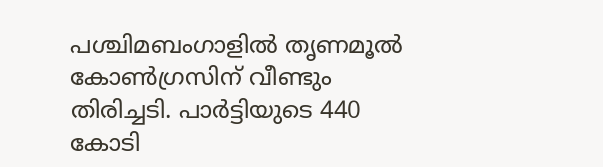പശ്ചിമബംഗാളിൽ തൃണമൂൽ കോൺഗ്രസിന് വീണ്ടും തിരിച്ചടി. പാർട്ടിയുടെ 440 കോടി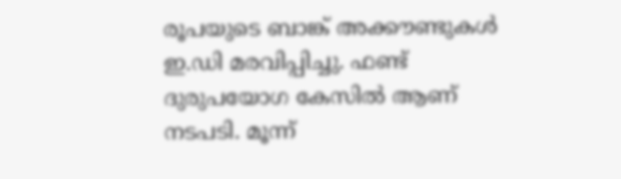രൂപയുടെ ബാങ്ക് അക്കൗണ്ടുകൾ ഇ.ഡി മരവിപ്പിച്ചു. ഫണ്ട് ദുരുപയോഗ കേസിൽ ആണ് നടപടി. മൂന്ന്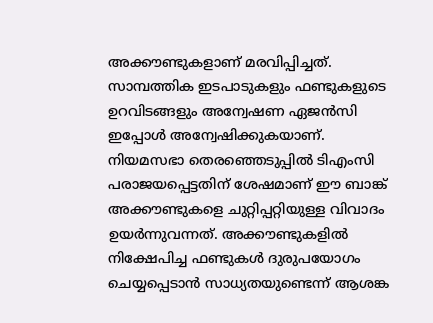അക്കൗണ്ടുകളാണ് മരവിപ്പിച്ചത്. സാമ്പത്തിക ഇടപാടുകളും ഫണ്ടുകളുടെ ഉറവിടങ്ങളും അന്വേഷണ ഏജൻസി ഇപ്പോൾ അന്വേഷിക്കുകയാണ്. നിയമസഭാ തെരഞ്ഞെടുപ്പിൽ ടിഎംസി പരാജയപ്പെട്ടതിന് ശേഷമാണ് ഈ ബാങ്ക് അക്കൗണ്ടുകളെ ചുറ്റിപ്പറ്റിയുള്ള വിവാദം ഉയർന്നുവന്നത്. അക്കൗണ്ടുകളിൽ നിക്ഷേപിച്ച ഫണ്ടുകൾ ദുരുപയോഗം ചെയ്യപ്പെടാൻ സാധ്യതയുണ്ടെന്ന് ആശങ്ക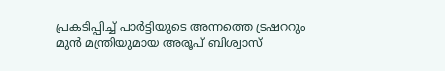പ്രകടിപ്പിച്ച് പാർട്ടിയുടെ അന്നത്തെ ട്രഷററും മുൻ മന്ത്രിയുമായ അരൂപ് ബിശ്വാസ്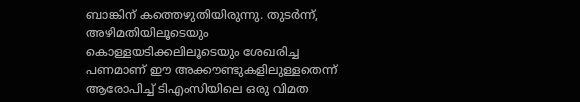ബാങ്കിന് കത്തെഴുതിയിരുന്നു. തുടർന്ന്, അഴിമതിയിലൂടെയും കൊള്ളയടിക്കലിലൂടെയും ശേഖരിച്ച പണമാണ് ഈ അക്കൗണ്ടുകളിലുള്ളതെന്ന് ആരോപിച്ച് ടിഎംസിയിലെ ഒരു വിമത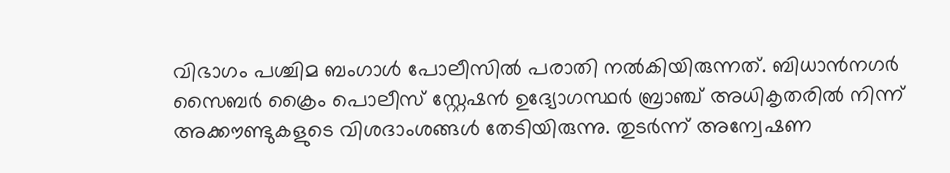വിഭാഗം പശ്ചിമ ബംഗാൾ പോലീസിൽ പരാതി നൽകിയിരുന്നത്. ബിധാൻനഗർ സൈബർ ക്രൈം പൊലീസ് സ്റ്റേഷൻ ഉദ്യോഗസ്ഥർ ബ്രാഞ്ച് അധികൃതരിൽ നിന്ന് അക്കൗണ്ടുകളുടെ വിശദാംശങ്ങൾ തേടിയിരുന്നു. തുടർന്ന് അന്വേഷണ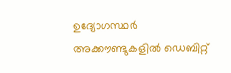ഉദ്യോഗസ്ഥർ അക്കൗണ്ടുകളിൽ ഡെബിറ്റ്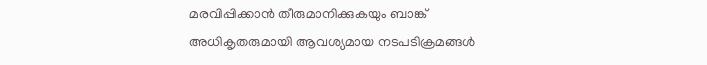മരവിപ്പിക്കാൻ തീരുമാനിക്കുകയും ബാങ്ക് അധികൃതരുമായി ആവശ്യമായ നടപടിക്രമങ്ങൾ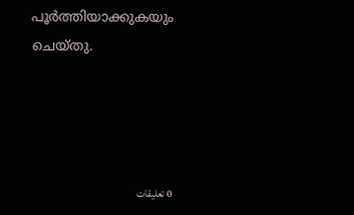പൂർത്തിയാക്കുകയും ചെയ്തു.




0 تعليقات